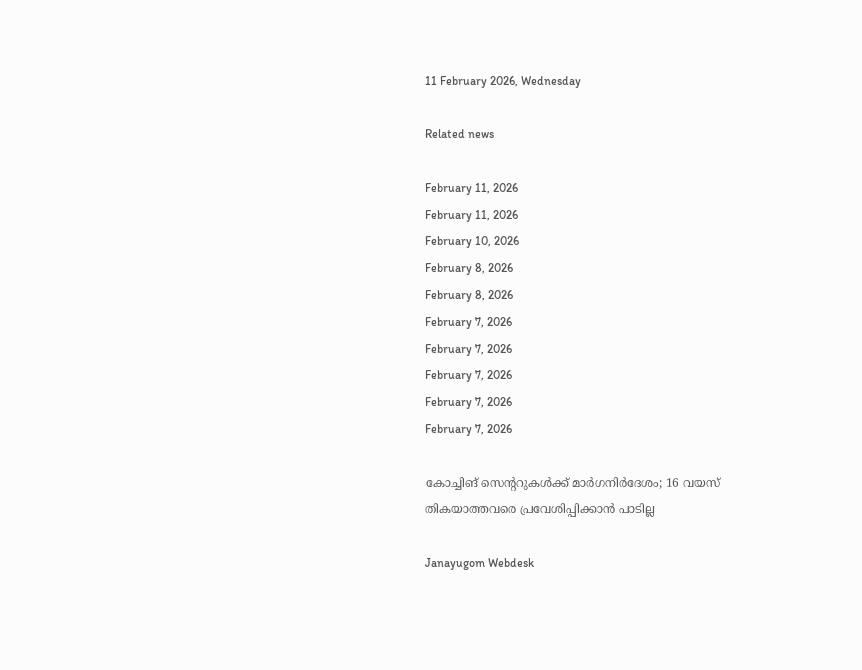11 February 2026, Wednesday

Related news

February 11, 2026
February 11, 2026
February 10, 2026
February 8, 2026
February 8, 2026
February 7, 2026
February 7, 2026
February 7, 2026
February 7, 2026
February 7, 2026

കോച്ചിങ് സെന്ററുകള്‍ക്ക് മാര്‍ഗനിര്‍ദേശം; 16 വയസ് തികയാത്തവരെ പ്രവേശിപ്പിക്കാന്‍ പാടില്ല

Janayugom Webdesk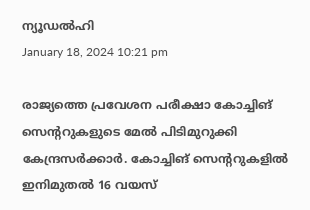ന്യൂഡല്‍ഹി
January 18, 2024 10:21 pm

രാജ്യത്തെ പ്രവേശന പരീക്ഷാ കോച്ചിങ് സെന്ററുകളുടെ മേല്‍ പിടിമുറുക്കി കേന്ദ്രസര്‍ക്കാര്‍. കോച്ചിങ് സെന്ററുകളില്‍ ഇനിമുതല്‍ 16 വയസ്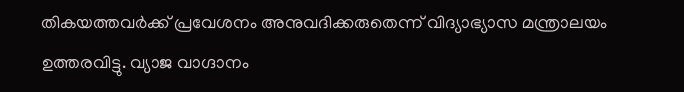തികയത്തവര്‍ക്ക് പ്രവേശനം അനുവദിക്കരുതെന്ന് വിദ്യാഭ്യാസ മന്ത്രാലയം ഉത്തരവിട്ടു. വ്യാജ വാഗ്ദാനം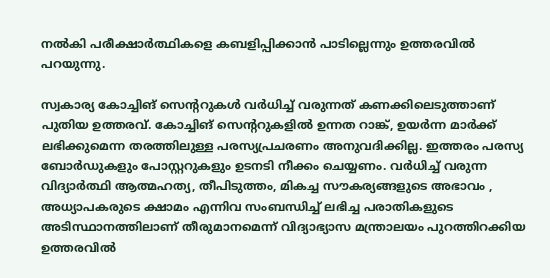നല്‍കി പരീക്ഷാര്‍ത്ഥികളെ കബളിപ്പിക്കാന്‍ പാടില്ലെന്നും ഉത്തരവില്‍ പറയുന്നു.

സ്വകാര്യ കോച്ചിങ് സെന്ററുകള്‍ വര്‍ധിച്ച് വരുന്നത് കണക്കിലെടുത്താണ് പുതിയ ഉത്തരവ്. കോച്ചിങ് സെന്ററുകളില്‍ ഉന്നത റാങ്ക്, ഉയര്‍ന്ന മാര്‍ക്ക് ലഭിക്കുമെന്ന തരത്തിലുള്ള പരസ്യപ്രചരണം അനുവദിക്കില്ല. ഇത്തരം പരസ്യ ബോര്‍ഡുകളും പോസ്റ്ററുകളും ഉടനടി നീക്കം ചെയ്യണം. വര്‍ധിച്ച് വരുന്ന വിദ്യാര്‍ത്ഥി ആത്മഹത്യ, തീപിടുത്തം, മികച്ച സൗകര്യങ്ങളുടെ അഭാവം , അധ്യാപകരുടെ ക്ഷാമം എന്നിവ സംബന്ധിച്ച് ലഭിച്ച പരാതികളുടെ അടിസ്ഥാനത്തിലാണ് തീരുമാനമെന്ന് വിദ്യാഭ്യാസ മന്ത്രാലയം പുറത്തിറക്കിയ ഉത്തരവില്‍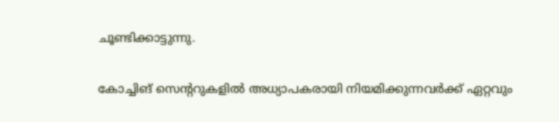ചൂണ്ടിക്കാട്ടുന്നു.

കോച്ചിങ് സെന്ററുകളില്‍ അധ്യാപകരായി നിയമിക്കുന്നവര്‍ക്ക് ഏറ്റവും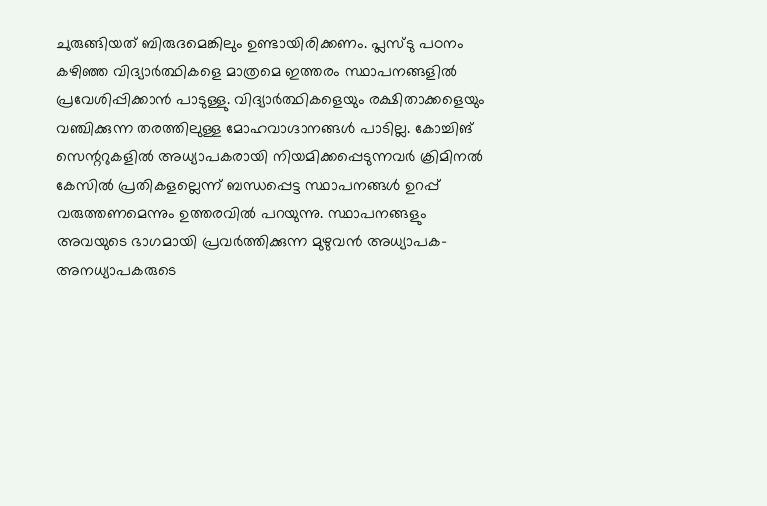ചുരുങ്ങിയത് ബിരുദമെങ്കിലും ഉണ്ടായിരിക്കണം. പ്ലസ്ടു പഠനം കഴിഞ്ഞ വിദ്യാര്‍ത്ഥികളെ മാത്രമെ ഇത്തരം സ്ഥാപനങ്ങളില്‍ പ്രവേശിപ്പിക്കാന്‍ പാടുള്ളു. വിദ്യാര്‍ത്ഥികളെയും രക്ഷിതാക്കളെയും വഞ്ചിക്കുന്ന തരത്തിലുള്ള മോഹവാഗ്ദാനങ്ങള്‍ പാടില്ല. കോച്ചിങ് സെന്ററുകളില്‍ അധ്യാപകരായി നിയമിക്കപ്പെടുന്നവര്‍ ക്രിമിനല്‍ കേസില്‍ പ്രതികളല്ലെന്ന് ബന്ധപ്പെട്ട സ്ഥാപനങ്ങള്‍ ഉറപ്പ് വരുത്തണമെന്നും ഉത്തരവില്‍ പറയുന്നു. സ്ഥാപനങ്ങളും അവയുടെ ഭാഗമായി പ്രവര്‍ത്തിക്കുന്ന മുഴുവന്‍ അധ്യാപക- അനധ്യാപകരുടെ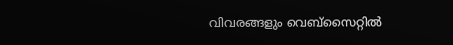വിവരങ്ങളും വെബ്സൈറ്റില്‍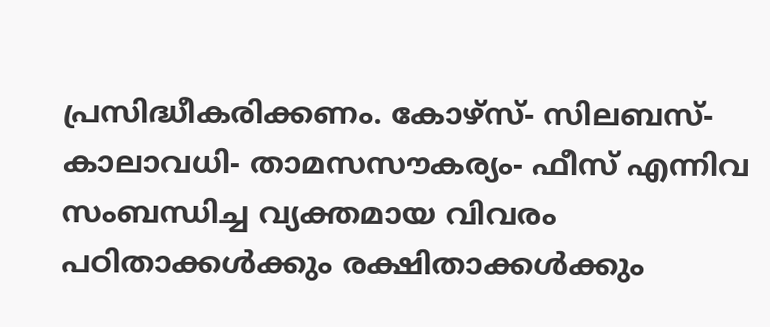പ്രസിദ്ധീകരിക്കണം. കോഴ്സ്- സിലബസ്- കാലാവധി- താമസസൗകര്യം- ഫീസ് എന്നിവ സംബന്ധിച്ച വ്യക്തമായ വിവരം പഠിതാക്കള്‍ക്കും രക്ഷിതാക്കള്‍ക്കും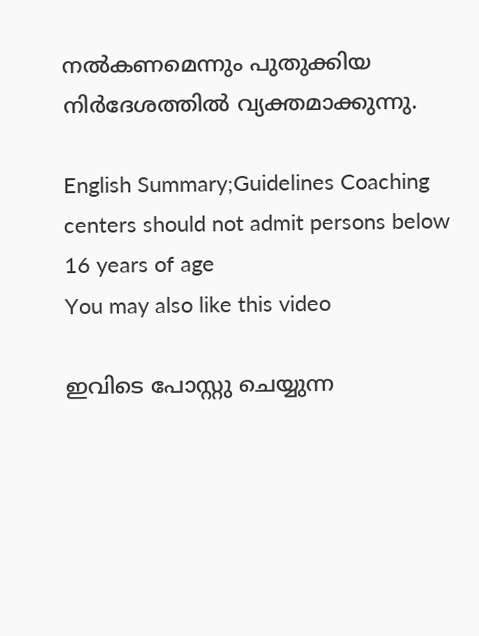നല്‍കണമെന്നും പുതുക്കിയ നിര്‍ദേശത്തില്‍ വ്യക്തമാക്കുന്നു.

English Summary;Guidelines Coaching centers should not admit persons below 16 years of age
You may also like this video

ഇവിടെ പോസ്റ്റു ചെയ്യുന്ന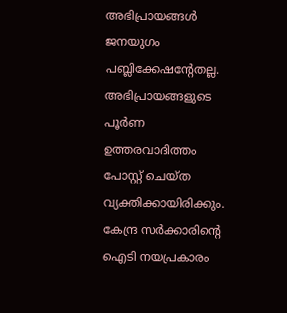അഭിപ്രായങ്ങള്‍ ജനയുഗം പബ്ലിക്കേഷന്റേതല്ല. അഭിപ്രായങ്ങളുടെ പൂര്‍ണ ഉത്തരവാദിത്തം പോസ്റ്റ് ചെയ്ത വ്യക്തിക്കായിരിക്കും. കേന്ദ്ര സര്‍ക്കാരിന്റെ ഐടി നയപ്രകാരം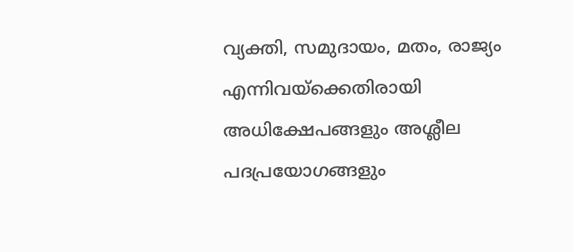വ്യക്തി, സമുദായം, മതം, രാജ്യം എന്നിവയ്‌ക്കെതിരായി അധിക്ഷേപങ്ങളും അശ്ലീല പദപ്രയോഗങ്ങളും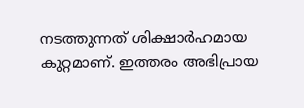നടത്തുന്നത് ശിക്ഷാര്‍ഹമായ കുറ്റമാണ്. ഇത്തരം അഭിപ്രായ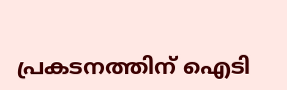പ്രകടനത്തിന് ഐടി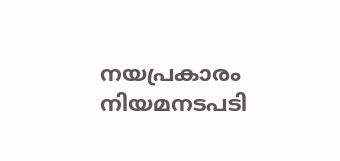നയപ്രകാരം നിയമനടപടി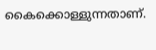കൈക്കൊള്ളുന്നതാണ്.